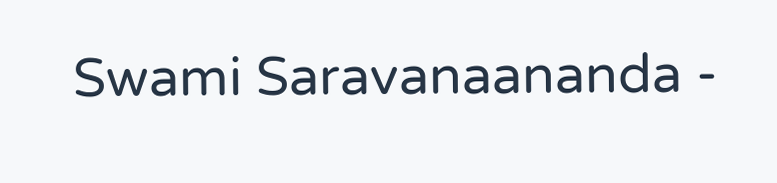Swami Saravanaananda -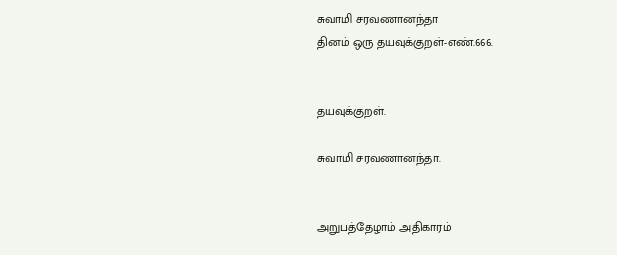சுவாமி சரவணானந்தா
தினம் ஒரு தயவுக்குறள்-எண்.666.


தயவுக்குறள்.

சுவாமி சரவணானந்தா.


அறுபத்தேழாம் அதிகாரம்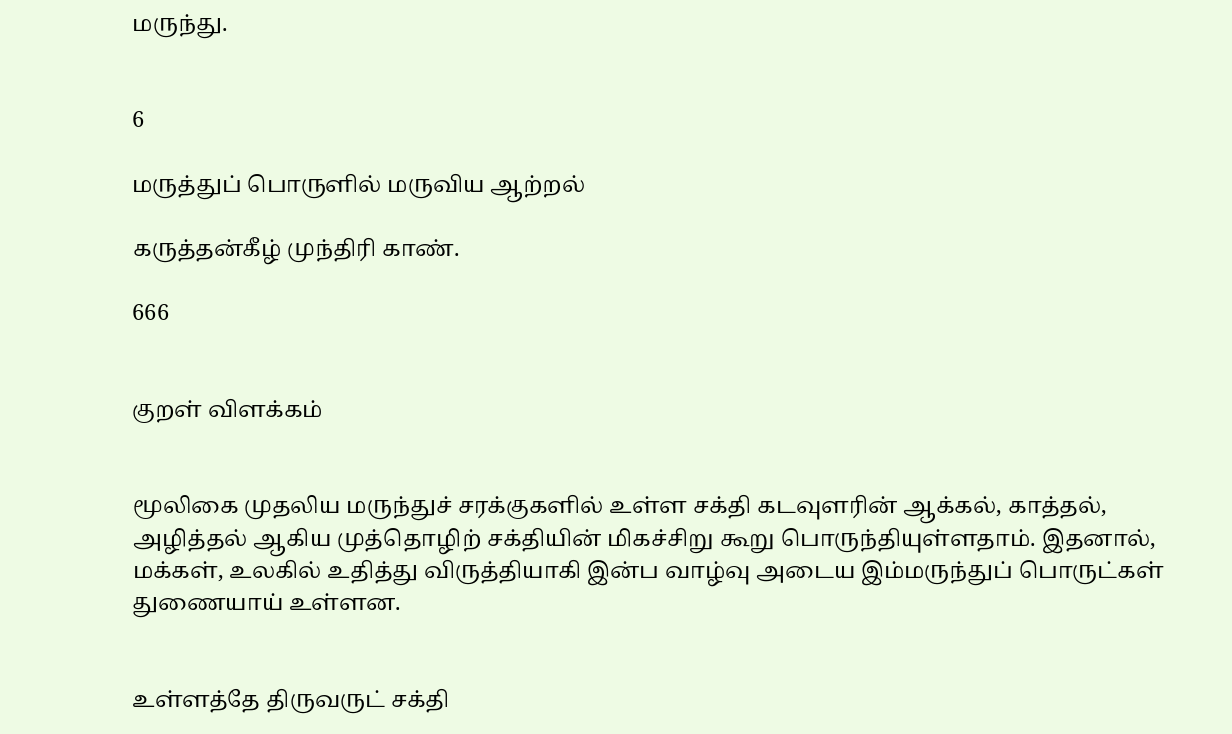மருந்து.


6

மருத்துப் பொருளில் மருவிய ஆற்றல்

கருத்தன்கீழ் முந்திரி காண்.

666


குறள் விளக்கம்


மூலிகை முதலிய மருந்துச் சரக்குகளில் உள்ள சக்தி கடவுளரின் ஆக்கல், காத்தல், அழித்தல் ஆகிய முத்தொழிற் சக்தியின் மிகச்சிறு கூறு பொருந்தியுள்ளதாம். இதனால், மக்கள், உலகில் உதித்து விருத்தியாகி இன்ப வாழ்வு அடைய இம்மருந்துப் பொருட்கள் துணையாய் உள்ளன.


உள்ளத்தே திருவருட் சக்தி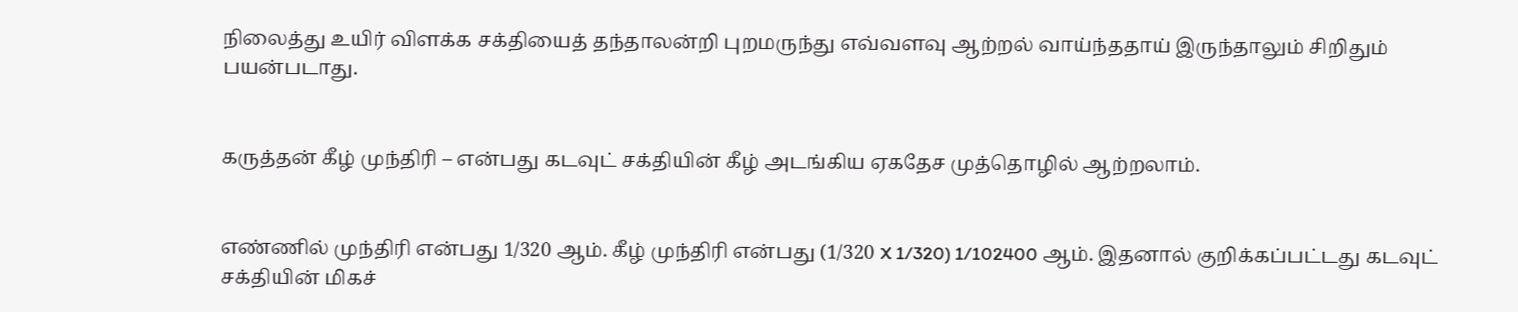நிலைத்து உயிர் விளக்க சக்தியைத் தந்தாலன்றி புறமருந்து எவ்வளவு ஆற்றல் வாய்ந்ததாய் இருந்தாலும் சிறிதும் பயன்படாது.


கருத்தன் கீழ் முந்திரி – என்பது கடவுட் சக்தியின் கீழ் அடங்கிய ஏகதேச முத்தொழில் ஆற்றலாம்.


எண்ணில் முந்திரி என்பது 1/320 ஆம். கீழ் முந்திரி என்பது (1/320 X 1/320) 1/102400 ஆம். இதனால் குறிக்கப்பட்டது கடவுட் சக்தியின் மிகச்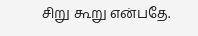சிறு கூறு என்பதே.